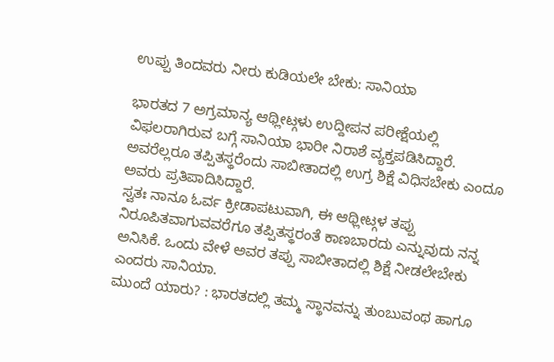ಉಪ್ಪು ತಿಂದವರು ನೀರು ಕುಡಿಯಲೇ ಬೇಕು: ಸಾನಿಯಾ

ಭಾರತದ 7 ಅಗ್ರಮಾನ್ಯ ಆಥ್ಲೀಟ್ಗಳು ಉದ್ದೀಪನ ಪರೀಕ್ಷೆಯಲ್ಲಿ ವಿಫಲರಾಗಿರುವ ಬಗ್ಗೆ ಸಾನಿಯಾ ಭಾರೀ ನಿರಾಶೆ ವ್ಯಕ್ತಪಡಿಸಿದ್ದಾರೆ. ಅವರೆಲ್ಲರೂ ತಪ್ಪಿತಸ್ಥರೆಂದು ಸಾಬೀತಾದಲ್ಲಿ ಉಗ್ರ ಶಿಕ್ಷೆ ವಿಧಿಸಬೇಕು ಎಂದೂ ಅವರು ಪ್ರತಿಪಾದಿಸಿದ್ದಾರೆ.
ಸ್ವತಃ ನಾನೂ ಓರ್ವ ಕ್ರೀಡಾಪಟುವಾಗಿ, ಈ ಆಥ್ಲೀಟ್ಗಳ ತಪ್ಪು ನಿರೂಪಿತವಾಗುವವರೆಗೂ ತಪ್ಪಿತಸ್ಥರಂತೆ ಕಾಣಬಾರದು ಎನ್ನುವುದು ನನ್ನ ಅನಿಸಿಕೆ. ಒಂದು ವೇಳೆ ಅವರ ತಪ್ಪು ಸಾಬೀತಾದಲ್ಲಿ ಶಿಕ್ಷೆ ನೀಡಲೇಬೇಕು ಎಂದರು ಸಾನಿಯಾ.
ಮುಂದೆ ಯಾರು? : ಭಾರತದಲ್ಲಿ ತಮ್ಮ ಸ್ಥಾನವನ್ನು ತುಂಬುವಂಥ ಹಾಗೂ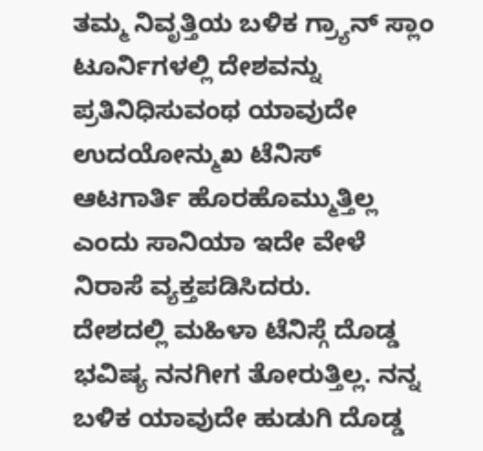ತಮ್ಮ ನಿವೃತ್ತಿಯ ಬಳಿಕ ಗ್ರ್ಯಾನ್ ಸ್ಲಾಂ ಟೂರ್ನಿಗಳಲ್ಲಿ ದೇಶವನ್ನು ಪ್ರತಿನಿಧಿಸುವಂಥ ಯಾವುದೇ ಉದಯೋನ್ಮುಖ ಟೆನಿಸ್ ಆಟಗಾರ್ತಿ ಹೊರಹೊಮ್ಮುತ್ತಿಲ್ಲ ಎಂದು ಸಾನಿಯಾ ಇದೇ ವೇಳೆ ನಿರಾಸೆ ವ್ಯಕ್ತಪಡಿಸಿದರು.
ದೇಶದಲ್ಲಿ ಮಹಿಳಾ ಟೆನಿಸ್ಗೆ ದೊಡ್ಡ ಭವಿಷ್ಯ ನನಗೀಗ ತೋರುತ್ತಿಲ್ಲ. ನನ್ನ ಬಳಿಕ ಯಾವುದೇ ಹುಡುಗಿ ದೊಡ್ಡ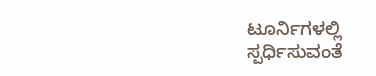ಟೂರ್ನಿಗಳಲ್ಲಿ ಸ್ಪರ್ಧಿಸುವಂತೆ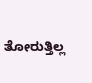ತೋರುತ್ತಿಲ್ಲ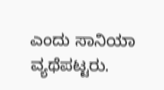ಎಂದು ಸಾನಿಯಾ ವ್ಯಥೆಪಟ್ಟರು.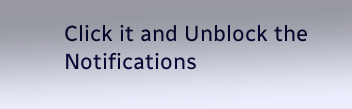Click it and Unblock the Notifications